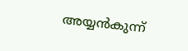അയ്യന്‍കുന്ന്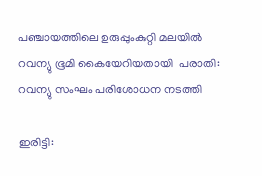പഞ്ചായത്തിലെ ഉരുപ്പുംകുറ്റി മലയില്‍ റവന്യു ഭൂമി കൈയേറിയതായി  പരാതി: റവന്യു സംഘം പരിശോധന നടത്തി

ഇരിട്ടി: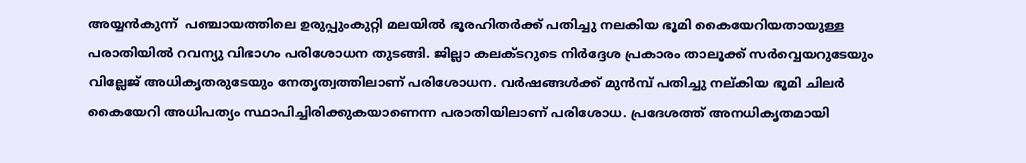അയ്യന്‍കുന്ന്  പഞ്ചായത്തിലെ ഉരുപ്പുംകുറ്റി മലയില്‍ ഭൂരഹിതര്‍ക്ക് പതിച്ചു നലകിയ ഭൂമി കൈയേറിയതായുള്ള പരാതിയില്‍ റവന്യു വിഭാഗം പരിശോധന തുടങ്ങി. ജില്ലാ കലക്ടറുടെ നിര്‍ദ്ദേശ പ്രകാരം താലൂക്ക് സര്‍വ്വെയറുടേയും വില്ലേജ് അധികൃതരുടേയും നേതൃത്വത്തിലാണ് പരിശോധന. വര്‍ഷങ്ങള്‍ക്ക് മുന്‍മ്പ് പതിച്ചു നല്കിയ ഭൂമി ചിലര്‍ കൈയേറി അധിപത്യം സ്ഥാപിച്ചിരിക്കുകയാണെന്ന പരാതിയിലാണ് പരിശോധ. പ്രദേശത്ത് അനധികൃതമായി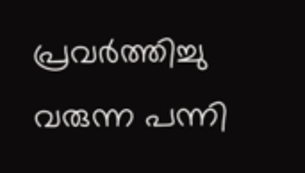പ്രവര്‍ത്തിച്ചു വരുന്ന പന്നി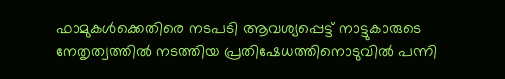ഫാമുകള്‍ക്കെതിരെ നടപടി ആവശ്യപ്പെട്ട് നാട്ടുകാരുടെ നേതൃത്വത്തില്‍ നടത്തിയ പ്രതിഷേധത്തിനൊടുവില്‍ പന്നി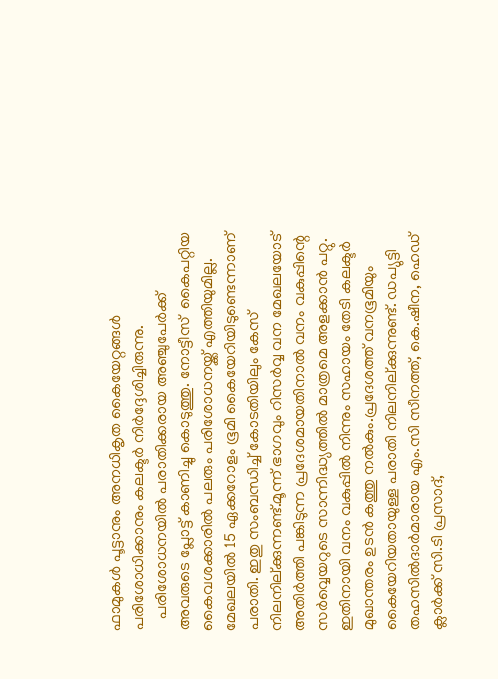ഫാമുകള്‍ പൂട്ടാനും അനധികൃത കൈയേറ്റങ്ങള്‍ പരിശോധിക്കാനും കലക്ടര്‍ നിര്‍ദ്ദേശിച്ചിരുന്നു.
   പരിശോധനയില്‍ പരാതിക്കരായ അഞ്ചുപേര്‍ക്ക് അവരുടെ പ്ലോട്ട് കാണിച്ചു കൊടുത്തു. നോട്ടീസ്  കൈപറ്റിയ കൈവശക്കാരില്‍ പലരും പരിശോധനയ്ക്ക് എത്തിയുമില്ല. മേഖലയില്‍ 15 ഏക്കറോളം ഭൂമി കൈയേറിയിടുണ്ടെന്നാണ് പരാതി. ഇതു സംബന്ധിച്ച് കോടതിയിലും കേസ് നിലനില്ക്കുന്നണ്ട്.മൂന്ന് ഭാഗവും റിസര്‍വ്വ വന മേഖലയോട് അതിര്‍ത്തി പങ്കിടുന്ന പ്രദേശമായതിനാല്‍ വനം വകുപ്പിന്റെ സര്‍വ്വെയറുടെ സാന്നിദ്ധ്യത്തില്‍ മാത്രമെ അളക്കാന്‍ പറ്റു. ഇതിനായി വനം വകുപ്പില്‍ നിന്നും സഹായം തേടി കലക്ടര്‍ മുഖാന്തരം ഉടന്‍ കത്തു നല്‍കും.പ്രദേശത്ത് വനഭൂമിയും കൈയേറിയതായുള്ള പരാതി നിലനില്ക്കുന്നുണ്ട്. ഡപ്യുട്ടി തഹസില്‍ദാര്‍മാരായ എം.സി സീനത്ത്, കെ.ഷീന, ഹെഡ് ക്ലാര്‍ക്ക് സി.ടി പ്രസാദ്,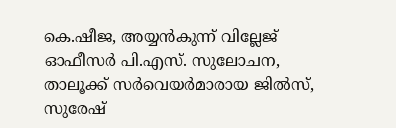കെ.ഷീജ, അയ്യന്‍കുന്ന് വില്ലേജ് ഓഫീസര്‍ പി.എസ്. സുലോചന, താലൂക്ക് സര്‍വെയര്‍മാരായ ജില്‍സ്, സുരേഷ്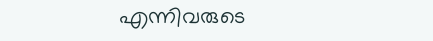എന്നിവരുടെ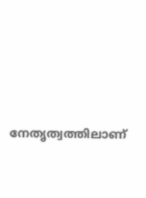നേതൃത്വത്തിലാണ്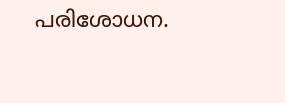പരിശോധന.